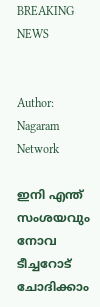BREAKING NEWS


Author: Nagaram Network

ഇനി എന്ത് സംശയവും നോവ ടീച്ചറോട് ചോദിക്കാം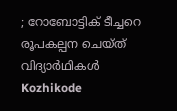; റോബോട്ടിക് ടീച്ചറെ രൂപകല്പന ചെയ്ത് വിദ്യാർഥികൾ
Kozhikode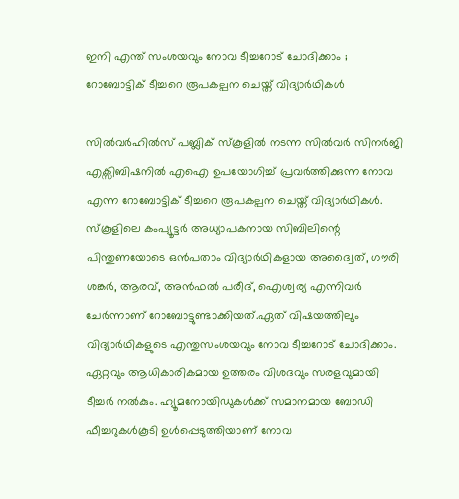ഇനി എന്ത് സംശയവും നോവ ടീച്ചറോട് ചോദിക്കാം ; റോബോട്ടിക് ടീച്ചറെ രൂപകല്പന ചെയ്ത് വിദ്യാർഥികൾ

സിൽവർഹിൽസ് പബ്ലിക് സ്കൂളിൽ നടന്ന സിൽവർ സിനർജി എക്സിബിഷനിൽ എഐ ഉപയോഗിച്ച് പ്രവർത്തിക്കുന്ന നോവ എന്ന റോബോട്ടിക് ടീച്ചറെ രൂപകല്പന ചെയ്ത് വിദ്യാർഥികൾ. സ്കൂളിലെ കംപ്യൂട്ടർ അധ്യാപകനായ സിബിലിന്റെ പിന്തുണയോടെ ഒൻപതാം വിദ്യാർഥികളായ അദ്വൈത്, ഗൗരി ശങ്കർ, ആരവ്, അൻഫൽ പരീദ്, ഐശ്വര്യ എന്നിവർ ചേർന്നാണ് റോബോട്ടുണ്ടാക്കിയത്.ഏത് വിഷയത്തിലും വിദ്യാർഥികളുടെ എന്തുസംശയവും നോവ ടീച്ചറോട് ചോദിക്കാം. ഏറ്റവും ആധികാരികമായ ഉത്തരം വിശദവും സരളവുമായി ടീച്ചർ നൽകും. ഹ്യൂമനോയിഡുകൾക്ക് സമാനമായ ബോഡി ഫീച്ചറുകൾകൂടി ഉൾപ്പെടുത്തിയാണ് നോവ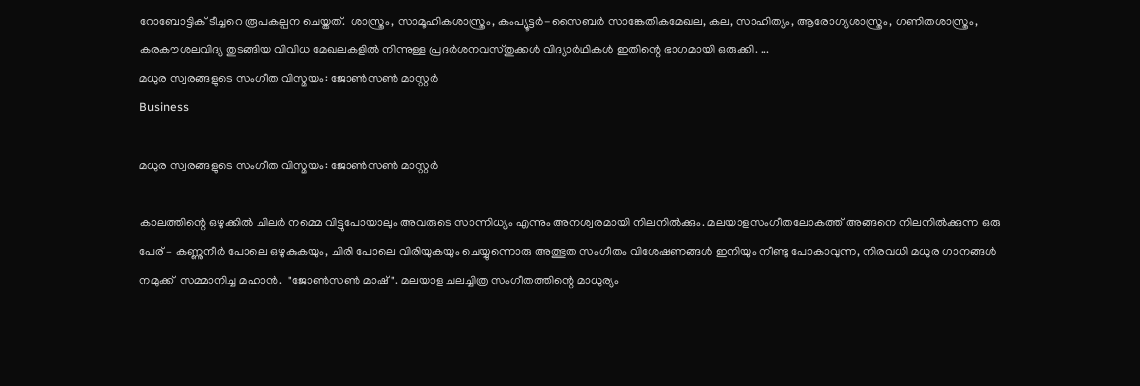റോബോട്ടിക് ടീച്ചറെ രൂപകല്പന ചെയ്തത്.  ശാസ്ത്രം, സാമൂഹികശാസ്ത്രം, കംപ്യൂട്ടർ-സൈബർ സാങ്കേതികമേഖല, കല, സാഹിത്യം, ആരോഗ്യശാസ്ത്രം, ഗണിതശാസ്ത്രം, കരകൗശലവിദ്യ തുടങ്ങിയ വിവിധ മേഖലകളിൽ നിന്നുള്ള പ്രദർശനവസ്തുക്കൾ വിദ്യാർഥികൾ ഇതിന്റെ ഭാഗമായി ഒരുക്കി. ...
മധുര സ്വരങ്ങളുടെ സംഗീത വിസ്മയം: ജോൺസൺ മാസ്റ്റർ
Business

മധുര സ്വരങ്ങളുടെ സംഗീത വിസ്മയം: ജോൺസൺ മാസ്റ്റർ

കാലത്തിന്റെ ഒഴുക്കിൽ ചിലർ നമ്മെ വിട്ടുപോയാലും അവരുടെ സാന്നിധ്യം എന്നും അനശ്വരമായി നിലനിൽക്കും. മലയാളസംഗീതലോകത്ത് അങ്ങനെ നിലനിൽക്കുന്ന ഒരു പേര് – കണ്ണുനീർ പോലെ ഒഴുകുകയും, ചിരി പോലെ വിരിയുകയും ചെയ്യുന്നൊരു അത്ഭുത സംഗീതം വിശേഷണങ്ങൾ ഇനിയും നീണ്ടു പോകാവുന്ന, നിരവധി മധുര ഗാനങ്ങൾ നമുക്ക്  സമ്മാനിച്ച മഹാൻ.  "ജോൺസൺ മാഷ്". മലയാള ചലച്ചിത്ര സംഗീതത്തിന്റെ മാധുര്യം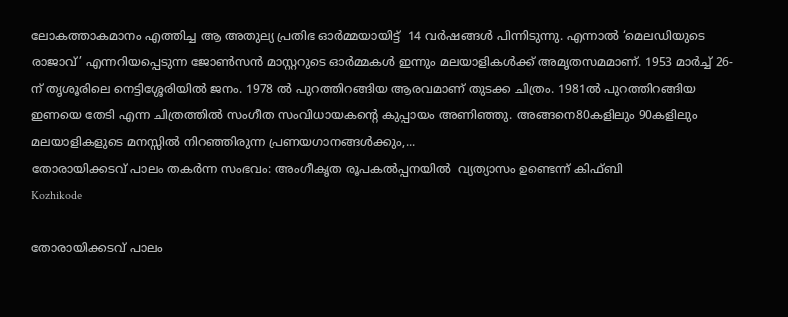ലോകത്താകമാനം എത്തിച്ച ആ അതുല്യ പ്രതിഭ ഓർമ്മയായിട്ട്  14 വർഷങ്ങൾ പിന്നിടുന്നു. എന്നാൽ ‘മെലഡിയുടെ രാജാവ്’ എന്നറിയപ്പെടുന്ന ജോൺസൻ മാസ്റ്ററുടെ ഓർമ്മകൾ ഇന്നും മലയാളികൾക്ക് അമൃതസമമാണ്. 1953 മാർച്ച് 26-ന് തൃശൂരിലെ നെട്ടിശ്ശേരിയിൽ ജനം. 1978 ൽ പുറത്തിറങ്ങിയ ആരവമാണ് തുടക്ക ചിത്രം. 1981ൽ പുറത്തിറങ്ങിയ ഇണയെ തേടി എന്ന ചിത്രത്തിൽ സംഗീത സംവിധായകന്റെ കുപ്പായം അണിഞ്ഞു. അങ്ങനെ80കളിലും 90കളിലും മലയാളികളുടെ മനസ്സിൽ നിറഞ്ഞിരുന്ന പ്രണയഗാനങ്ങൾക്കും,...
തോരായിക്കടവ് പാലം തകര്‍ന്ന സംഭവം: അംഗീകൃത രൂപകൽപ്പനയിൽ  വ്യത്യാസം ഉണ്ടെന്ന് കിഫ്‌ബി
Kozhikode

തോരായിക്കടവ് പാലം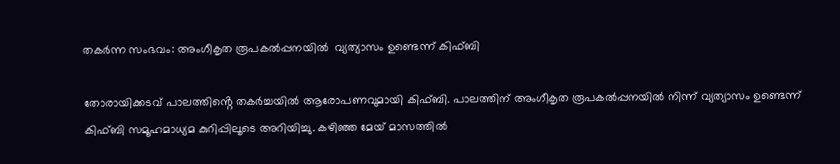തകര്‍ന്ന സംഭവം: അംഗീകൃത രൂപകൽപ്പനയിൽ  വ്യത്യാസം ഉണ്ടെന്ന് കിഫ്‌ബി

തോരായിക്കടവ് പാലത്തിൻ്റെ തകർച്ചയിൽ ആരോപണവുമായി കിഫ്ബി. പാലത്തിന് അംഗീകൃത രൂപകൽപ്പനയിൽ നിന്ന് വ്യത്യാസം ഉണ്ടെന്ന് കിഫ്ബി സമൂഹമാധ്യമ കുറിപ്പിലൂടെ അറിയിച്ചു. കഴിഞ്ഞ മേയ് മാസത്തിൽ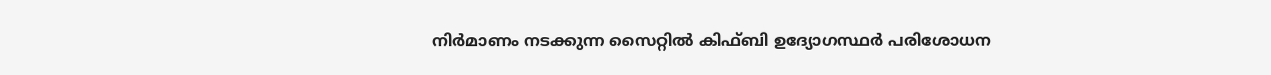നിർമാണം നടക്കുന്ന സൈറ്റിൽ കിഫ്ബി ഉദ്യോഗസ്ഥർ പരിശോധന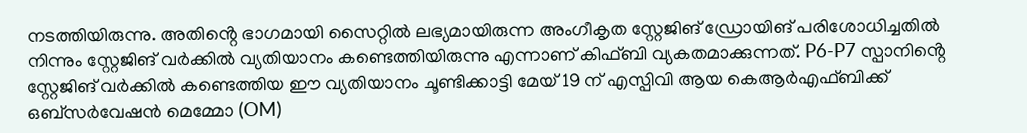നടത്തിയിരുന്നു. അതിൻ്റെ ഭാഗമായി സൈറ്റിൽ ലഭ്യമായിരുന്ന അംഗീകൃത സ്റ്റേജിങ് ഡ്രോയിങ് പരിശോധിച്ചതിൽ നിന്നും സ്റ്റേജിങ് വർക്കിൽ വ്യതിയാനം കണ്ടെത്തിയിരുന്നു എന്നാണ് കിഫ്ബി വ്യകതമാക്കുന്നത്. P6-P7 സ്പാനിൻ്റെ സ്റ്റേജിങ് വർക്കിൽ കണ്ടെത്തിയ ഈ വ്യതിയാനം ചൂണ്ടിക്കാട്ടി മേയ് 19 ന് എസ്പിവി ആയ കെആർഎഫ്ബിക്ക് ഒബ്സർവേഷൻ മെമ്മോ (OM)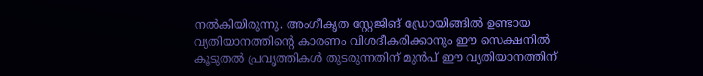നൽകിയിരുന്നു. അംഗീകൃത സ്റ്റേജിങ് ഡ്രോയിങ്ങിൽ ഉണ്ടായ വ്യതിയാനത്തിൻ്റെ കാരണം വിശദീകരിക്കാനും ഈ സെക്ഷനിൽ കൂടുതൽ പ്രവൃത്തികൾ തുടരുന്നതിന് മുൻപ് ഈ വ്യതിയാനത്തിന്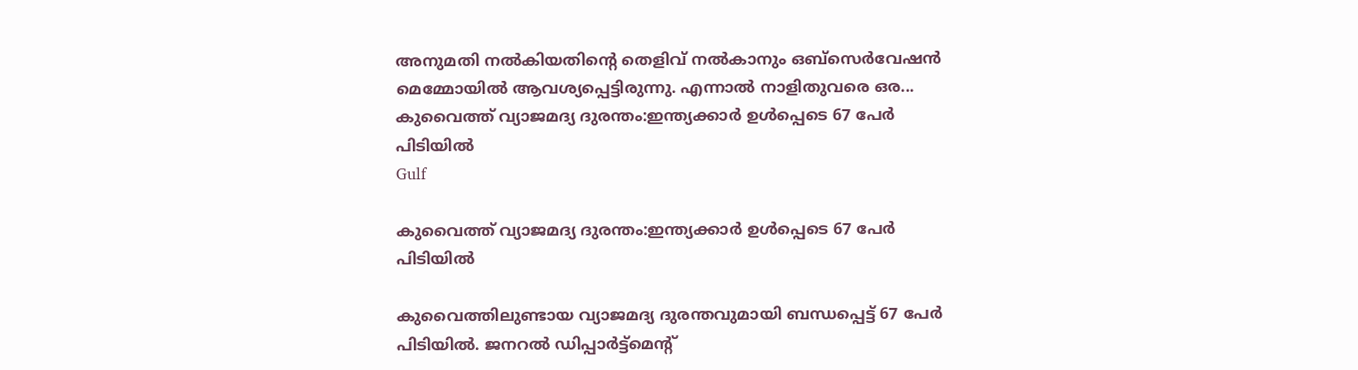അനുമതി നൽകിയതിൻ്റെ തെളിവ് നൽകാനും ഒബ്സെർവേഷൻ മെമ്മോയിൽ ആവശ്യപ്പെട്ടിരുന്നു. എന്നാൽ നാളിതുവരെ ഒര...
കുവൈത്ത് വ്യാജമദ്യ ദുരന്തം:ഇന്ത്യക്കാർ ഉൾപ്പെടെ 67 പേർ പിടിയിൽ
Gulf

കുവൈത്ത് വ്യാജമദ്യ ദുരന്തം:ഇന്ത്യക്കാർ ഉൾപ്പെടെ 67 പേർ പിടിയിൽ

കുവൈത്തിലുണ്ടായ വ്യാജമദ്യ ദുരന്തവുമായി ബന്ധപ്പെട്ട് 67 പേർ പിടിയിൽ. ജനറൽ ഡിപ്പാർട്ട്‌മെന്റ്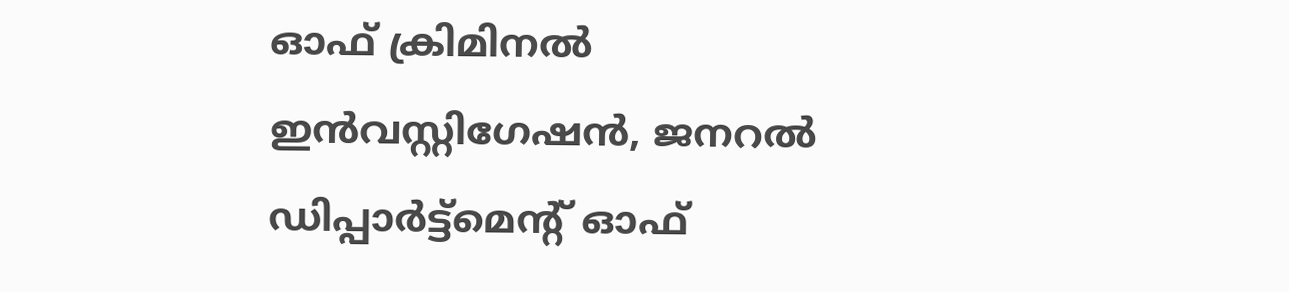ഓഫ് ക്രിമിനൽ ഇൻവസ്റ്റിഗേഷൻ, ജനറൽ ഡിപ്പാർട്ട്‌മെന്റ് ഓഫ്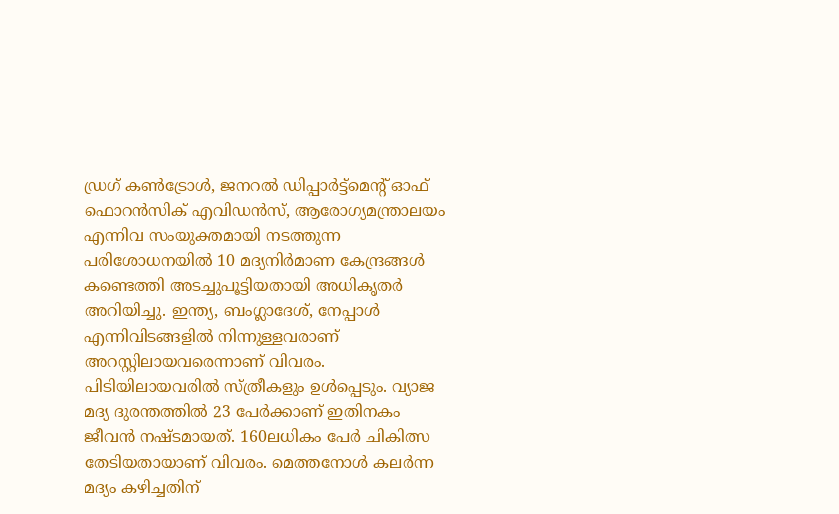ഡ്രഗ് കൺട്രോൾ, ജനറൽ ഡിപ്പാർട്ട്‌മെന്റ് ഓഫ് ഫൊറൻസിക് എവിഡൻസ്, ആരോഗ്യമന്ത്രാലയം എന്നിവ സംയുക്തമായി നടത്തുന്ന പരിശോധനയിൽ 10 മദ്യനിർമാണ കേന്ദ്രങ്ങൾ കണ്ടെത്തി അടച്ചുപൂട്ടിയതായി അധികൃതർ അറിയിച്ചു. ഇന്ത്യ, ബംഗ്ലാദേശ്, നേപ്പാൾ എന്നിവിടങ്ങളിൽ നിന്നുള്ളവരാണ് അറസ്റ്റിലായവരെന്നാണ് വിവരം. പിടിയിലായവരിൽ സ്ത്രീകളും ഉൾപ്പെടും. വ്യാജ മദ്യ ദുരന്തത്തിൽ 23 പേർക്കാണ് ഇതിനകം ജീവൻ നഷ്ടമായത്. 160ലധികം പേർ ചികിത്സ തേടിയതായാണ് വിവരം. മെത്തനോൾ കലർന്ന മദ്യം കഴിച്ചതിന്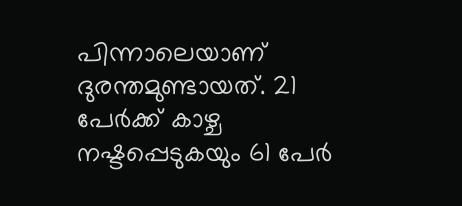പിന്നാലെയാണ് ദുരന്തമുണ്ടായത്. 21 പേർക്ക് കാഴ്ച നഷ്ടപ്പെടുകയും 61 പേർ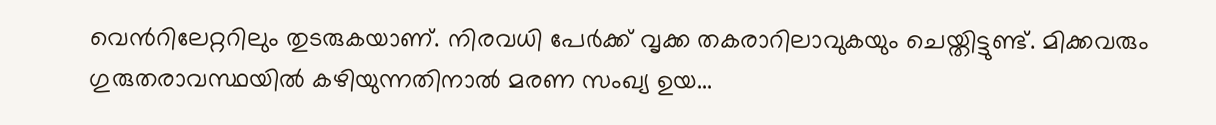വെന്‍റിലേറ്ററിലും തുടരുകയാണ്. നിരവധി പേർക്ക് വൃക്ക തകരാറിലാവുകയും ചെയ്തിട്ടുണ്ട്. മിക്കവരും ഗുരുതരാവസ്ഥയിൽ കഴിയുന്നതിനാൽ മരണ സംഖ്യ ഉയ...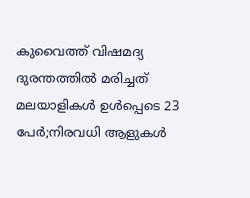കുവൈത്ത് വിഷമദ്യ ദുരന്തത്തിൽ മരിച്ചത് മലയാളികൾ ഉൾപ്പെടെ 23 പേർ;നിരവധി ആളുകൾ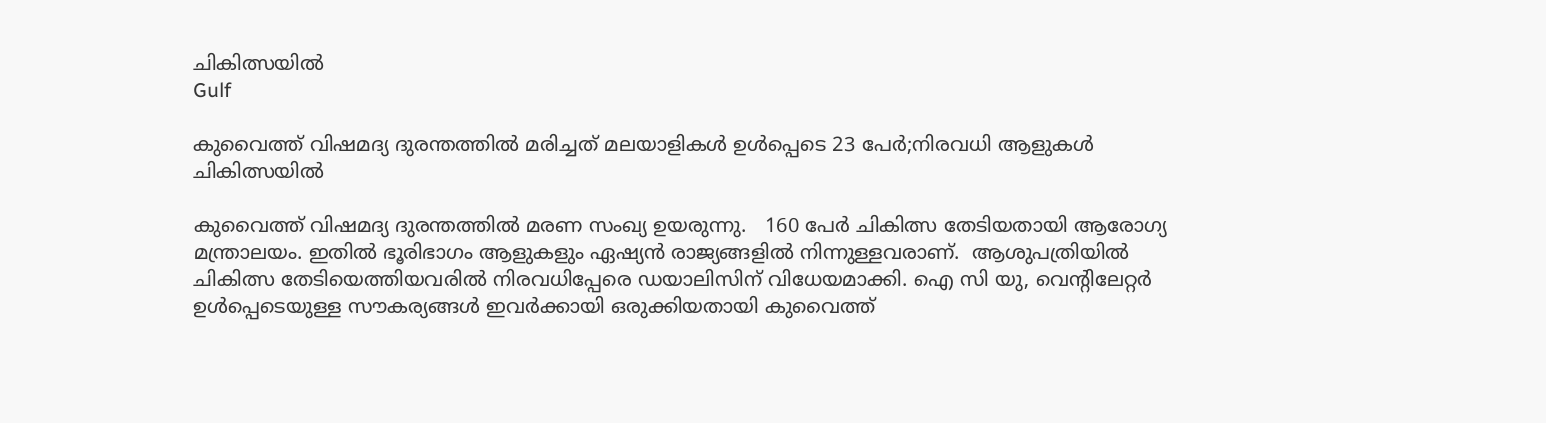ചികിത്സയിൽ
Gulf

കുവൈത്ത് വിഷമദ്യ ദുരന്തത്തിൽ മരിച്ചത് മലയാളികൾ ഉൾപ്പെടെ 23 പേർ;നിരവധി ആളുകൾ ചികിത്സയിൽ

കുവൈത്ത് വിഷമദ്യ ദുരന്തത്തിൽ മരണ സംഖ്യ ഉയരുന്നു.   160 പേർ ചികിത്സ തേടിയതായി ആരോഗ്യ മന്ത്രാലയം. ഇതിൽ ഭൂരിഭാഗം ആളുകളും ഏഷ്യൻ രാജ്യങ്ങളിൽ നിന്നുള്ളവരാണ്.  ആശുപത്രിയിൽ ചികിത്സ തേടിയെത്തിയവരിൽ നിരവധിപ്പേരെ ഡയാലിസിന് വിധേയമാക്കി. ഐ സി യു, വെന്റിലേറ്റർ ഉൾപ്പെടെയുള്ള സൗകര്യങ്ങൾ ഇവർക്കായി ഒരുക്കിയതായി കുവൈത്ത്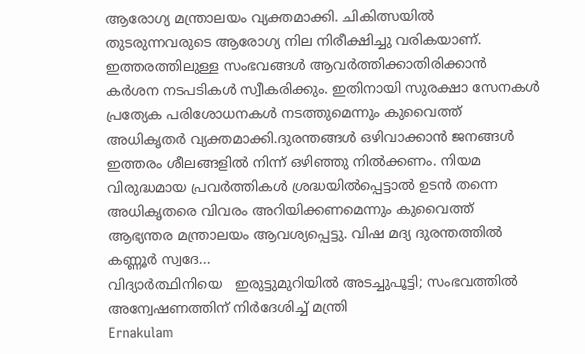ആരോഗ്യ മന്ത്രാലയം വ്യക്തമാക്കി. ചികിത്സയിൽ തുടരുന്നവരുടെ ആരോഗ്യ നില നിരീക്ഷിച്ചു വരികയാണ്. ഇത്തരത്തിലുള്ള സംഭവങ്ങൾ ആവർത്തിക്കാതിരിക്കാൻ കർശന നടപടികൾ സ്വീകരിക്കും. ഇതിനായി സുരക്ഷാ സേനകൾ പ്രത്യേക പരിശോധനകൾ നടത്തുമെന്നും കുവൈത്ത് അധികൃതർ വ്യക്തമാക്കി.ദുരന്തങ്ങൾ ഒഴിവാക്കാൻ ജനങ്ങൾ ഇത്തരം ശീലങ്ങളിൽ നിന്ന് ഒഴിഞ്ഞു നിൽക്കണം. നിയമ വിരുദ്ധമായ പ്രവർത്തികൾ ശ്രദ്ധയിൽപ്പെട്ടാൽ ഉടൻ തന്നെ അധികൃതരെ വിവരം അറിയിക്കണമെന്നും കുവൈത്ത് ആഭ്യന്തര മന്ത്രാലയം ആവശ്യപ്പെട്ടു. വിഷ മദ്യ ദുരന്തത്തിൽ കണ്ണൂര്‍ സ്വദേ...
വിദ്യാർത്ഥിനിയെ   ഇരുട്ടുമുറിയിൽ അടച്ചുപൂട്ടി; സംഭവത്തിൽ അന്വേഷണത്തിന് നിർദേശിച്ച് മന്ത്രി
Ernakulam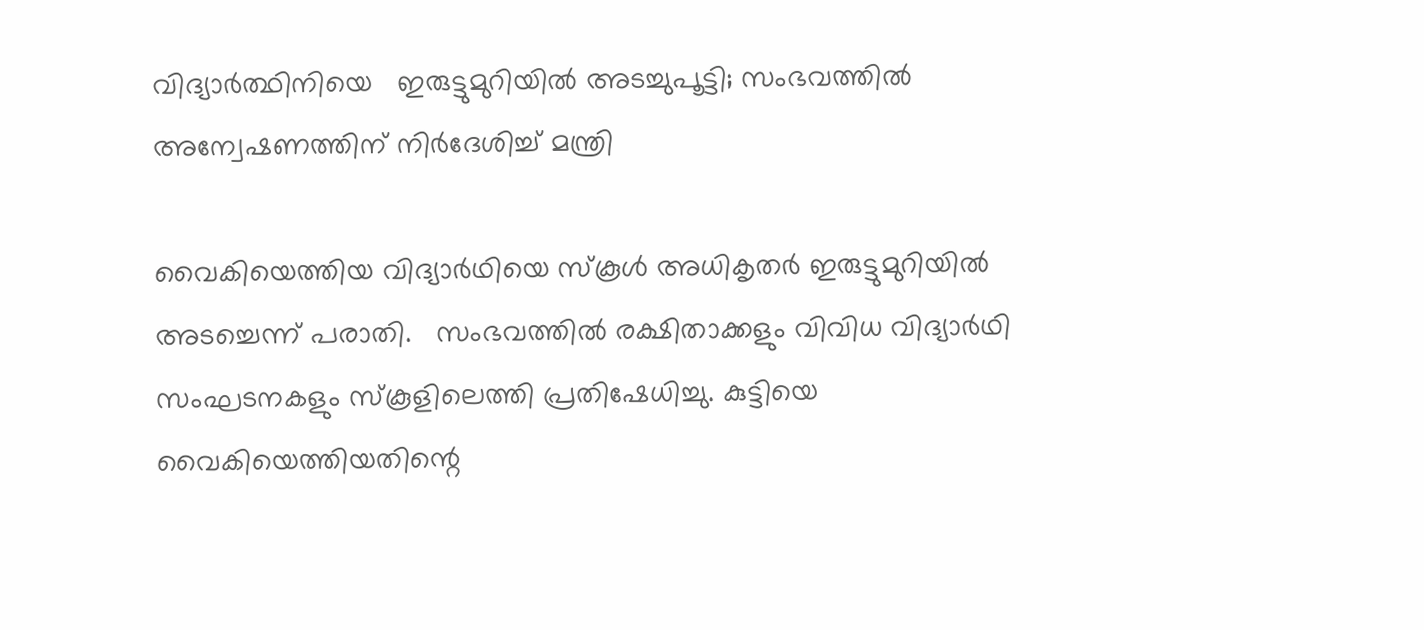വിദ്യാർത്ഥിനിയെ   ഇരുട്ടുമുറിയിൽ അടച്ചുപൂട്ടി; സംഭവത്തിൽ അന്വേഷണത്തിന് നിർദേശിച്ച് മന്ത്രി

വൈകിയെത്തിയ വിദ്യാര്‍ഥിയെ സ്‌കൂള്‍ അധികൃതര്‍ ഇരുട്ടുമുറിയില്‍ അടച്ചെന്ന് പരാതി.   സംഭവത്തില്‍ രക്ഷിതാക്കളും വിവിധ വിദ്യാര്‍ഥി സംഘടനകളും സ്കൂളിലെത്തി പ്രതിഷേധിച്ചു. കുട്ടിയെ വൈകിയെത്തിയതിന്റെ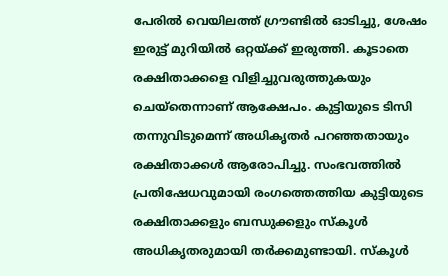പേരില്‍ വെയിലത്ത് ഗ്രൗണ്ടില്‍ ഓടിച്ചു, ശേഷം ഇരുട്ട് മുറിയില്‍ ഒറ്റയ്ക്ക് ഇരുത്തി. കൂടാതെ രക്ഷിതാക്കളെ വിളിച്ചുവരുത്തുകയും ചെയ്തെന്നാണ് ആക്ഷേപം. കുട്ടിയുടെ ടിസി തന്നുവിടുമെന്ന് അധികൃതര്‍ പറഞ്ഞതായും രക്ഷിതാക്കള്‍ ആരോപിച്ചു. സംഭവത്തില്‍ പ്രതിഷേധവുമായി രംഗത്തെത്തിയ കുട്ടിയുടെ രക്ഷിതാക്കളും ബന്ധുക്കളും സ്‌കൂള്‍ അധികൃതരുമായി തര്‍ക്കമുണ്ടായി. സ്‌കൂള്‍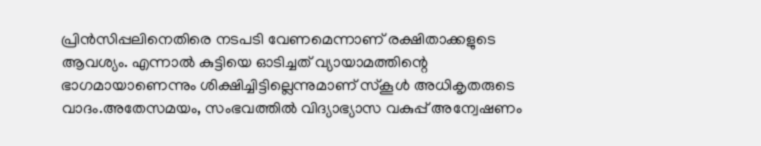പ്രിന്‍സിപ്പലിനെതിരെ നടപടി വേണമെന്നാണ് രക്ഷിതാക്കളുടെ ആവശ്യം. എന്നാല്‍ കുട്ടിയെ ഓടിച്ചത് വ്യായാമത്തിന്റെ ഭാഗമായാണെന്നും ശിക്ഷിച്ചിട്ടില്ലെന്നുമാണ് സ്‌കൂള്‍ അധികൃതരുടെ വാദം.അതേസമയം, സംഭവത്തില്‍ വിദ്യാഭ്യാസ വകുപ്പ് അന്വേഷണം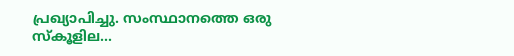പ്രഖ്യാപിച്ചു. സംസ്ഥാനത്തെ ഒരു സ്‌കൂളില...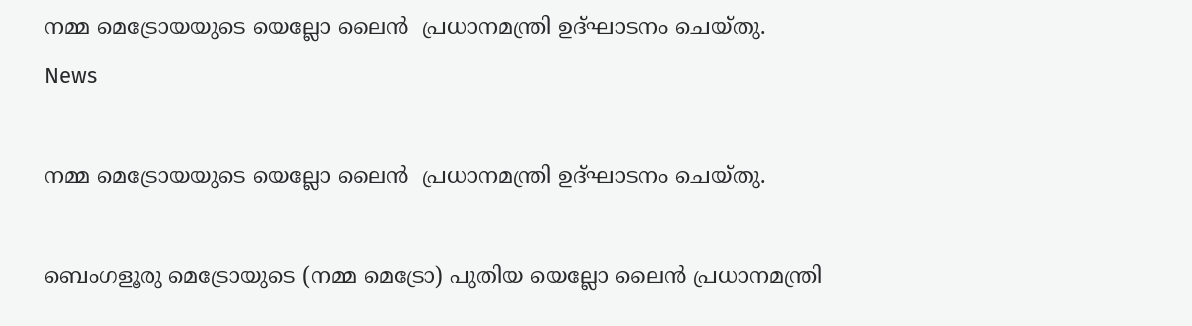നമ്മ മെട്രോയയുടെ യെല്ലോ ലൈൻ  പ്രധാനമന്ത്രി ഉദ്ഘാടനം ചെയ്തു.
News

നമ്മ മെട്രോയയുടെ യെല്ലോ ലൈൻ  പ്രധാനമന്ത്രി ഉദ്ഘാടനം ചെയ്തു.

ബെംഗളൂരു മെട്രോയുടെ (നമ്മ മെട്രോ) പുതിയ യെല്ലോ ലൈൻ പ്രധാനമന്ത്രി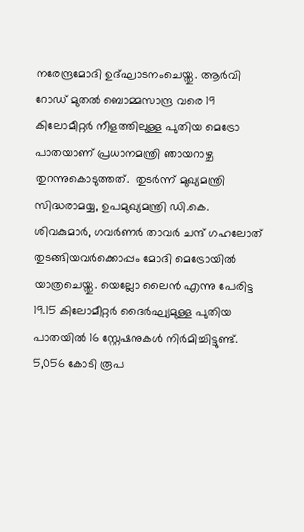നരേന്ദ്രമോദി ഉദ്ഘാടനംചെയ്തു. ആർവി റോഡ് മുതൽ ബൊമ്മസാന്ദ്ര വരെ 19 കിലോമീറ്റർ നീളത്തിലുള്ള പുതിയ മെട്രോ പാതയാണ് പ്രധാനമന്ത്രി ഞായറാഴ്ച തുറന്നുകൊടുത്തത്.  തുടർന്ന് മുഖ്യമന്ത്രി സിദ്ധരാമയ്യ, ഉപമുഖ്യമന്ത്രി ഡി.കെ. ശിവകുമാർ, ഗവർണർ താവർ ചന്ദ് ഗഹലോത് തുടങ്ങിയവർക്കൊപ്പം മോദി മെട്രോയിൽ യാത്രചെയ്തു. യെല്ലോ ലൈൻ എന്നു പേരിട്ട 19.15 കിലോമീറ്റർ ദൈർഘ്യമുള്ള പുതിയ പാതയിൽ 16 സ്റ്റേഷനുകൾ നിർമിച്ചിട്ടുണ്ട്. 5,056 കോടി രൂപ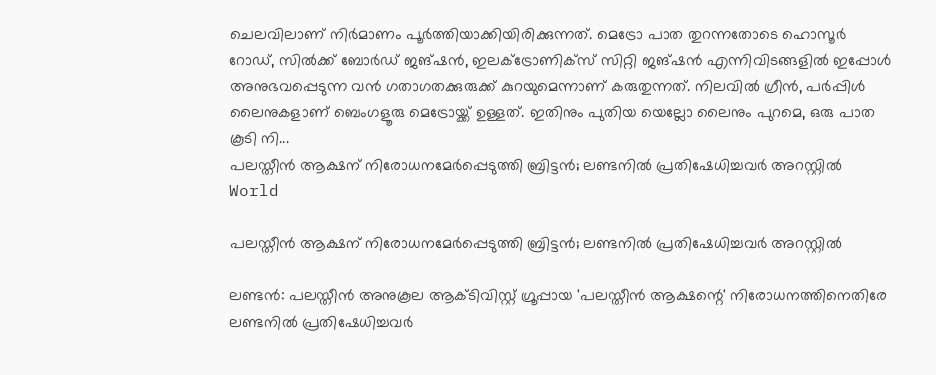ചെലവിലാണ് നിർമാണം പൂർത്തിയാക്കിയിരിക്കുന്നത്. മെട്രോ പാത തുറന്നതോടെ ഹൊസൂർ റോഡ്, സിൽക്ക് ബോർഡ് ജങ്ഷൻ, ഇലക്ട്രോണിക്സ് സിറ്റി ജങ്ഷൻ എന്നിവിടങ്ങളിൽ ഇപ്പോൾ അനുഭവപ്പെടുന്ന വൻ ഗതാഗതക്കുരുക്ക് കുറയുമെന്നാണ് കരുതുന്നത്. നിലവിൽ ഗ്രീൻ, പർപ്പിൾ ലൈനുകളാണ് ബെംഗളൂരു മെട്രോയ്ക്ക് ഉള്ളത്. ഇതിനും പുതിയ യെല്ലോ ലൈനും പുറമെ, ഒരു പാത കൂടി നി...
പലസ്തീൻ ആക്ഷന് നിരോധനമേർപ്പെടുത്തി ബ്രിട്ടൻ; ലണ്ടനിൽ പ്രതിഷേധിച്ചവർ അറസ്റ്റിൽ
World

പലസ്തീൻ ആക്ഷന് നിരോധനമേർപ്പെടുത്തി ബ്രിട്ടൻ; ലണ്ടനിൽ പ്രതിഷേധിച്ചവർ അറസ്റ്റിൽ

ലണ്ടൻ: പലസ്തീൻ അനുകൂല ആക്ടിവിസ്റ്റ് ഗ്രൂപ്പായ 'പലസ്തീൻ ആക്ഷന്റെ' നിരോധനത്തിനെതിരേ ലണ്ടനിൽ പ്രതിഷേധിച്ചവർ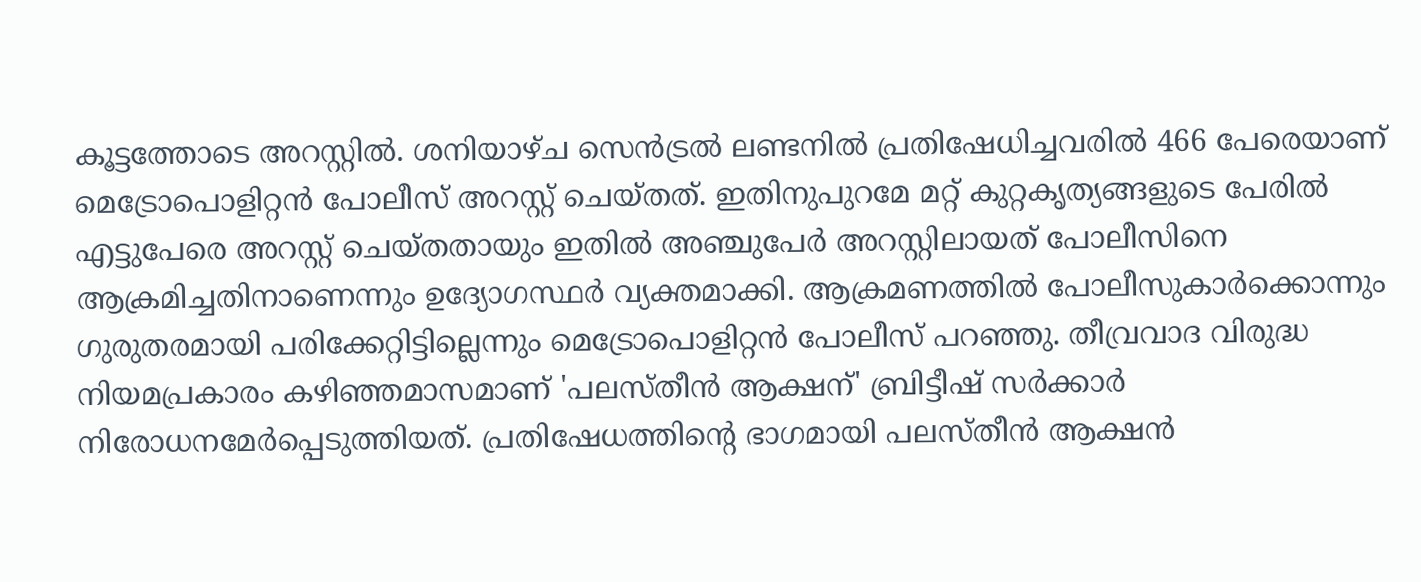കൂട്ടത്തോടെ അറസ്റ്റിൽ. ശനിയാഴ്ച സെൻട്രൽ ലണ്ടനിൽ പ്രതിഷേധിച്ചവരിൽ 466 പേരെയാണ് മെട്രോപൊളിറ്റൻ പോലീസ് അറസ്റ്റ് ചെയ്തത്. ഇതിനുപുറമേ മറ്റ് കുറ്റകൃത്യങ്ങളുടെ പേരിൽ എട്ടുപേരെ അറസ്റ്റ് ചെയ്തതായും ഇതിൽ അഞ്ചുപേർ അറസ്റ്റിലായത് പോലീസിനെ ആക്രമിച്ചതിനാണെന്നും ഉദ്യോഗസ്ഥർ വ്യക്തമാക്കി. ആക്രമണത്തിൽ പോലീസുകാർക്കൊന്നും ഗുരുതരമായി പരിക്കേറ്റിട്ടില്ലെന്നും മെട്രോപൊളിറ്റൻ പോലീസ് പറഞ്ഞു. തീവ്രവാദ വിരുദ്ധ നിയമപ്രകാരം കഴിഞ്ഞമാസമാണ് 'പലസ്തീൻ ആക്ഷന്' ബ്രിട്ടീഷ് സർക്കാർ നിരോധനമേർപ്പെടുത്തിയത്. പ്രതിഷേധത്തിന്റെ ഭാഗമായി പലസ്തീൻ ആക്ഷൻ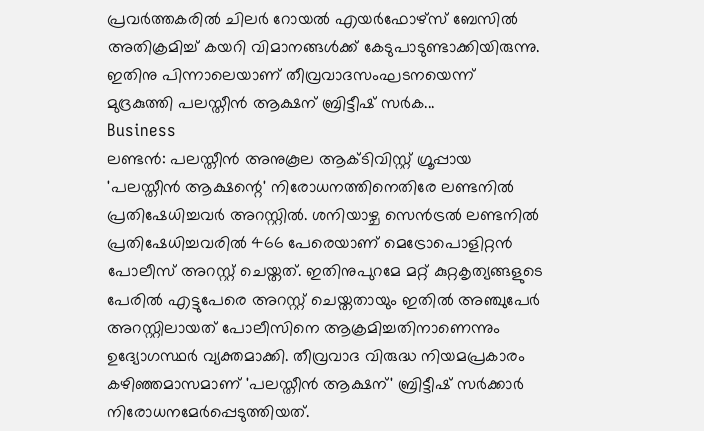പ്രവർത്തകരിൽ ചിലർ റോയൽ എയർഫോഴ്സ് ബേസിൽ അതിക്രമിച്ച് കയറി വിമാനങ്ങൾക്ക് കേടുപാടുണ്ടാക്കിയിരുന്നു. ഇതിനു പിന്നാലെയാണ് തീവ്രവാദസംഘടനയെന്ന് മുദ്രകുത്തി പലസ്തീൻ ആക്ഷന് ബ്രിട്ടീഷ് സർക...
Business
ലണ്ടന്‍: പലസ്തീന്‍ അനുകൂല ആക്ടിവിസ്റ്റ് ഗ്രൂപ്പായ 'പലസ്തീന്‍ ആക്ഷന്റെ' നിരോധനത്തിനെതിരേ ലണ്ടനില്‍ പ്രതിഷേധിച്ചവര്‍ അറസ്റ്റില്‍. ശനിയാഴ്ച സെൻട്രൽ ലണ്ടനിൽ പ്രതിഷേധിച്ചവരിൽ 466 പേരെയാണ് മെട്രോപൊളിറ്റൻ പോലീസ് അറസ്റ്റ് ചെയ്തത്. ഇതിനുപുറമേ മറ്റ് കുറ്റകൃത്യങ്ങളുടെ പേരിൽ എട്ടുപേരെ അറസ്റ്റ് ചെയ്തതായും ഇതിൽ അഞ്ചുപേർ അറസ്റ്റിലായത് പോലീസിനെ ആക്രമിച്ചതിനാണെന്നും ഉദ്യോഗസ്ഥർ വ്യക്തമാക്കി. തീവ്രവാദ വിരുദ്ധ നിയമപ്രകാരം കഴിഞ്ഞമാസമാണ് 'പലസ്തീൻ ആക്ഷന്' ബ്രിട്ടീഷ് സർക്കാർ നിരോധനമേർപ്പെടുത്തിയത്.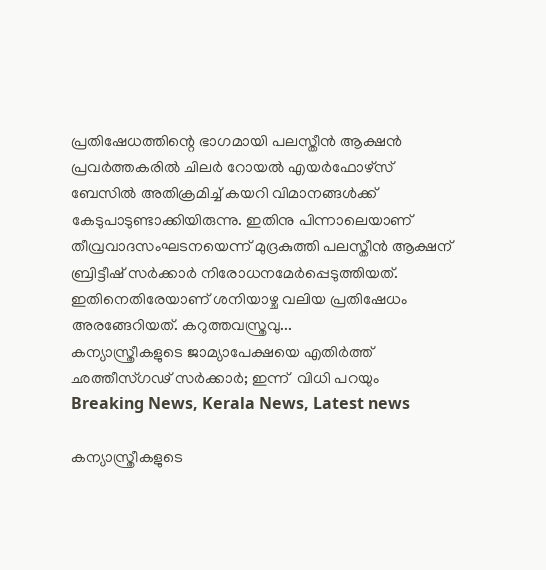പ്രതിഷേധത്തിന്റെ ഭാഗമായി പലസ്തീൻ ആക്ഷൻ പ്രവർത്തകരിൽ ചിലർ റോയൽ എയർഫോഴ്സ് ബേസിൽ അതിക്രമിച്ച് കയറി വിമാനങ്ങൾക്ക് കേടുപാടുണ്ടാക്കിയിരുന്നു. ഇതിനു പിന്നാലെയാണ് തീവ്രവാദസംഘടനയെന്ന് മുദ്രകുത്തി പലസ്തീൻ ആക്ഷന് ബ്രിട്ടീഷ് സർക്കാർ നിരോധനമേർപ്പെടുത്തിയത്. ഇതിനെതിരേയാണ് ശനിയാഴ്ച വലിയ പ്രതിഷേധം അരങ്ങേറിയത്. കറുത്തവസ്ത്രവു...
കന്യാസ്ത്രീകളുടെ ജാമ്യാപേക്ഷയെ എതിർത്ത് ഛത്തീസ്ഗഢ് സർക്കാർ; ഇന്ന്  വിധി പറയും
Breaking News, Kerala News, Latest news

കന്യാസ്ത്രീകളുടെ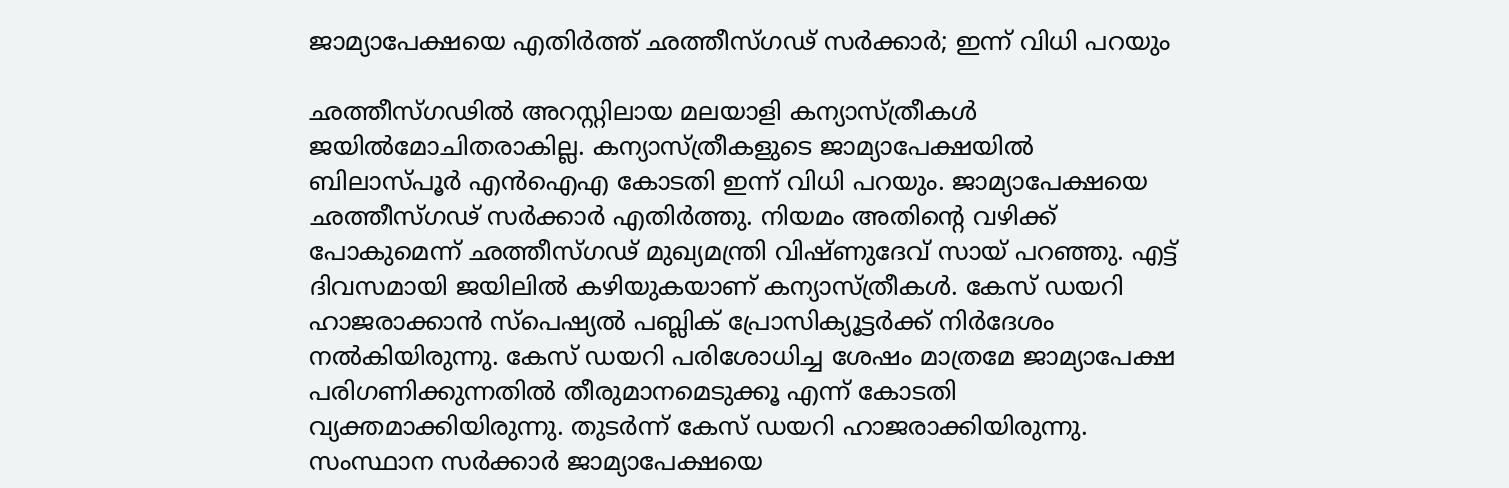ജാമ്യാപേക്ഷയെ എതിർത്ത് ഛത്തീസ്ഗഢ് സർക്കാർ; ഇന്ന് വിധി പറയും

ഛത്തീസ്ഗഢിൽ അറസ്റ്റിലായ മലയാളി കന്യാസ്ത്രീകൾ ജയിൽമോചിതരാകില്ല. കന്യാസ്ത്രീകളുടെ ജാമ്യാപേക്ഷയിൽ ബിലാസ്പൂർ എൻഐഎ കോടതി ഇന്ന് വിധി പറയും. ജാമ്യാപേക്ഷയെ ഛത്തീസ്ഗഢ് സർക്കാർ എതിർത്തു. നിയമം അതിന്റെ വഴിക്ക് പോകുമെന്ന് ഛത്തീസ്ഗഢ് മുഖ്യമന്ത്രി വിഷ്ണുദേവ് സായ് പറഞ്ഞു. എട്ട് ദിവസമായി ജയിലിൽ കഴിയുകയാണ് കന്യാസ്ത്രീകൾ. കേസ് ഡയറി ഹാജരാക്കാൻ സ്പെഷ്യൽ പബ്ലിക് പ്രോസിക്യൂട്ടർക്ക് നിർദേശം നൽകിയിരുന്നു. കേസ് ഡയറി പരിശോധിച്ച ശേഷം മാത്രമേ ജാമ്യാപേക്ഷ പരിഗണിക്കുന്നതിൽ തീരുമാനമെടുക്കൂ എന്ന് കോടതി വ്യക്തമാക്കിയിരുന്നു. തുടർന്ന് കേസ് ഡയറി ഹാജരാക്കിയിരുന്നു. സംസ്ഥാന സർക്കാർ ജാമ്യാപേക്ഷയെ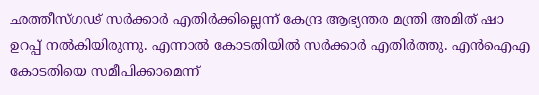ഛത്തീസ്ഗഢ് സർക്കാർ എതിർക്കില്ലെന്ന് കേന്ദ്ര ആഭ്യന്തര മന്ത്രി അമിത് ഷാ ഉറപ്പ് നൽകിയിരുന്നു. എന്നാൽ കോടതിയിൽ സർക്കാർ എതിർ‌ത്തു. എൻഐഎ കോടതിയെ സമീപിക്കാമെന്ന്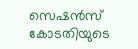സെഷൻസ് കോടതിയുടെ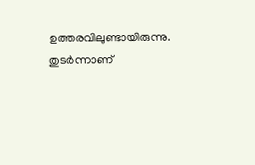ഉത്തരവിലുണ്ടായിരുന്നു. തുടർന്നാണ്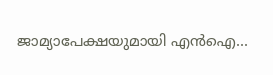ജാമ്യാപേക്ഷയുമായി എൻഐ...